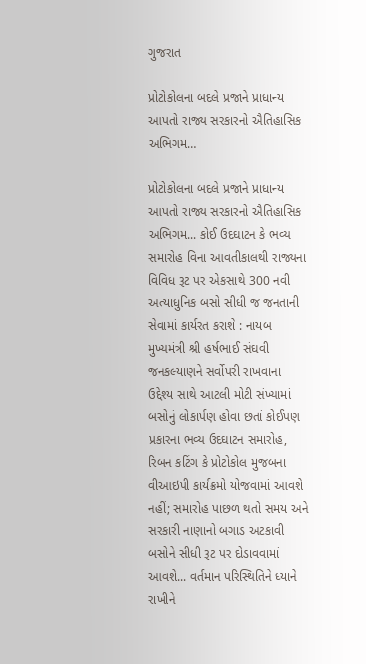ગુજરાત

પ્રોટોકોલના બદલે પ્રજાને પ્રાધાન્ય આપતો રાજ્ય સરકારનો ઐતિહાસિક અભિગમ…

પ્રોટોકોલના બદલે પ્રજાને પ્રાધાન્ય આપતો રાજ્ય સરકારનો ઐતિહાસિક અભિગમ... કોઈ ઉદઘાટન કે ભવ્ય સમારોહ વિના આવતીકાલથી રાજ્યના વિવિધ રૂટ પર એકસાથે 300 નવી અત્યાધુનિક બસો સીધી જ જનતાની સેવામાં કાર્યરત કરાશે : નાયબ મુખ્યમંત્રી શ્રી હર્ષભાઈ સંઘવી જનકલ્યાણને સર્વોપરી રાખવાના ઉદ્દેશ્ય સાથે આટલી મોટી સંખ્યામાં બસોનું લોકાર્પણ હોવા છતાં કોઈપણ પ્રકારના ભવ્ય ઉદઘાટન સમારોહ, રિબન કટિંગ કે પ્રોટોકોલ મુજબના વીઆઇપી કાર્યક્રમો યોજવામાં આવશે નહીં; સમારોહ પાછળ થતો સમય અને સરકારી નાણાનો બગાડ અટકાવી બસોને સીધી રૂટ પર દોડાવવામાં આવશે... વર્તમાન પરિસ્થિતિને ધ્યાને રાખીને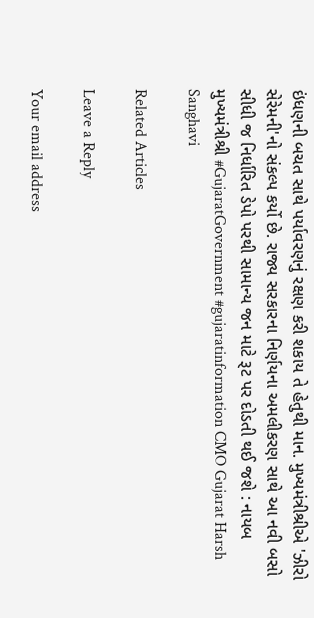ઇંધણની બચત સાથે પર્યાવરણનું રક્ષણ કરી શકાય તે હેતુથી માન. મુખ્યમંત્રીશ્રીએ 'ઝીરો સેરેમની'નો સંકલ્પ કર્યો છે. રાજ્ય સરકારના નિર્ણયના અમલીકરણ સાથે આ નવી બસો સીધી જ નિર્ધારિત ડેપો પરથી સામાન્ય જન માટે રૂટ પર દોડતી થઈ જશે : નાયબ મુખ્યમંત્રીશ્રી #GujaratGovernment #gujaratinformation CMO Gujarat Harsh Sanghavi

Related Articles

Leave a Reply

Your email address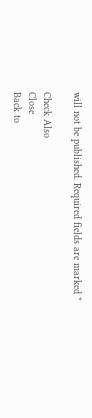will not be published. Required fields are marked *

Check Also
Close
Back to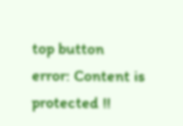top button
error: Content is protected !!